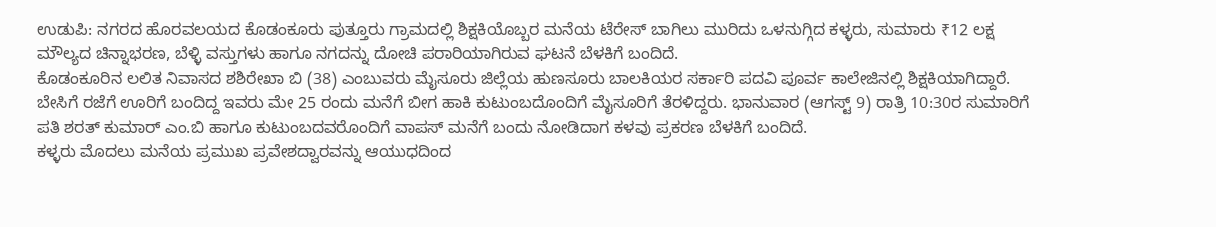ಉಡುಪಿ: ನಗರದ ಹೊರವಲಯದ ಕೊಡಂಕೂರು ಪುತ್ತೂರು ಗ್ರಾಮದಲ್ಲಿ ಶಿಕ್ಷಕಿಯೊಬ್ಬರ ಮನೆಯ ಟೆರೇಸ್ ಬಾಗಿಲು ಮುರಿದು ಒಳನುಗ್ಗಿದ ಕಳ್ಳರು, ಸುಮಾರು ₹12 ಲಕ್ಷ ಮೌಲ್ಯದ ಚಿನ್ನಾಭರಣ, ಬೆಳ್ಳಿ ವಸ್ತುಗಳು ಹಾಗೂ ನಗದನ್ನು ದೋಚಿ ಪರಾರಿಯಾಗಿರುವ ಘಟನೆ ಬೆಳಕಿಗೆ ಬಂದಿದೆ.
ಕೊಡಂಕೂರಿನ ಲಲಿತ ನಿವಾಸದ ಶಶಿರೇಖಾ ಬಿ (38) ಎಂಬುವರು ಮೈಸೂರು ಜಿಲ್ಲೆಯ ಹುಣಸೂರು ಬಾಲಕಿಯರ ಸರ್ಕಾರಿ ಪದವಿ ಪೂರ್ವ ಕಾಲೇಜಿನಲ್ಲಿ ಶಿಕ್ಷಕಿಯಾಗಿದ್ದಾರೆ. ಬೇಸಿಗೆ ರಜೆಗೆ ಊರಿಗೆ ಬಂದಿದ್ದ ಇವರು ಮೇ 25 ರಂದು ಮನೆಗೆ ಬೀಗ ಹಾಕಿ ಕುಟುಂಬದೊಂದಿಗೆ ಮೈಸೂರಿಗೆ ತೆರಳಿದ್ದರು. ಭಾನುವಾರ (ಆಗಸ್ಟ್ 9) ರಾತ್ರಿ 10:30ರ ಸುಮಾರಿಗೆ ಪತಿ ಶರತ್ ಕುಮಾರ್ ಎಂ.ಬಿ ಹಾಗೂ ಕುಟುಂಬದವರೊಂದಿಗೆ ವಾಪಸ್ ಮನೆಗೆ ಬಂದು ನೋಡಿದಾಗ ಕಳವು ಪ್ರಕರಣ ಬೆಳಕಿಗೆ ಬಂದಿದೆ.
ಕಳ್ಳರು ಮೊದಲು ಮನೆಯ ಪ್ರಮುಖ ಪ್ರವೇಶದ್ವಾರವನ್ನು ಆಯುಧದಿಂದ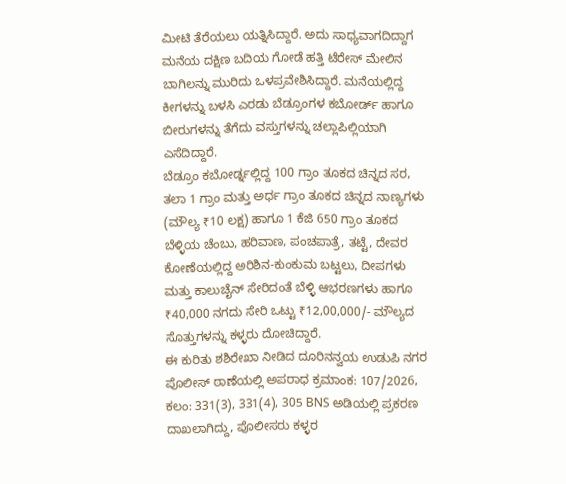ಮೀಟಿ ತೆರೆಯಲು ಯತ್ನಿಸಿದ್ದಾರೆ. ಅದು ಸಾಧ್ಯವಾಗದಿದ್ದಾಗ ಮನೆಯ ದಕ್ಷಿಣ ಬದಿಯ ಗೋಡೆ ಹತ್ತಿ ಟೆರೇಸ್ ಮೇಲಿನ ಬಾಗಿಲನ್ನು ಮುರಿದು ಒಳಪ್ರವೇಶಿಸಿದ್ದಾರೆ. ಮನೆಯಲ್ಲಿದ್ದ ಕೀಗಳನ್ನು ಬಳಸಿ ಎರಡು ಬೆಡ್ರೂಂಗಳ ಕಬೋರ್ಡ್ ಹಾಗೂ ಬೀರುಗಳನ್ನು ತೆಗೆದು ವಸ್ತುಗಳನ್ನು ಚಲ್ಲಾಪಿಲ್ಲಿಯಾಗಿ ಎಸೆದಿದ್ದಾರೆ.
ಬೆಡ್ರೂಂ ಕಬೋರ್ಡ್ನಲ್ಲಿದ್ದ 100 ಗ್ರಾಂ ತೂಕದ ಚಿನ್ನದ ಸರ, ತಲಾ 1 ಗ್ರಾಂ ಮತ್ತು ಅರ್ಧ ಗ್ರಾಂ ತೂಕದ ಚಿನ್ನದ ನಾಣ್ಯಗಳು (ಮೌಲ್ಯ ₹10 ಲಕ್ಷ) ಹಾಗೂ 1 ಕೆಜಿ 650 ಗ್ರಾಂ ತೂಕದ ಬೆಳ್ಳಿಯ ಚೆಂಬು, ಹರಿವಾಣ, ಪಂಚಪಾತ್ರೆ, ತಟ್ಟೆ, ದೇವರ ಕೋಣೆಯಲ್ಲಿದ್ದ ಅರಿಶಿನ-ಕುಂಕುಮ ಬಟ್ಟಲು, ದೀಪಗಳು ಮತ್ತು ಕಾಲುಚೈನ್ ಸೇರಿದಂತೆ ಬೆಳ್ಳಿ ಆಭರಣಗಳು ಹಾಗೂ ₹40,000 ನಗದು ಸೇರಿ ಒಟ್ಟು ₹12,00,000/- ಮೌಲ್ಯದ ಸೊತ್ತುಗಳನ್ನು ಕಳ್ಳರು ದೋಚಿದ್ದಾರೆ.
ಈ ಕುರಿತು ಶಶಿರೇಖಾ ನೀಡಿದ ದೂರಿನನ್ವಯ ಉಡುಪಿ ನಗರ ಪೊಲೀಸ್ ಠಾಣೆಯಲ್ಲಿ ಅಪರಾಧ ಕ್ರಮಾಂಕ: 107/2026, ಕಲಂ: 331(3), 331(4), 305 BNS ಅಡಿಯಲ್ಲಿ ಪ್ರಕರಣ ದಾಖಲಾಗಿದ್ದು, ಪೊಲೀಸರು ಕಳ್ಳರ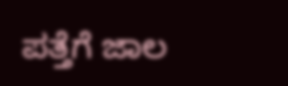ಪತ್ತೆಗೆ ಜಾಲ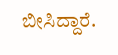ಬೀಸಿದ್ದಾರೆ.